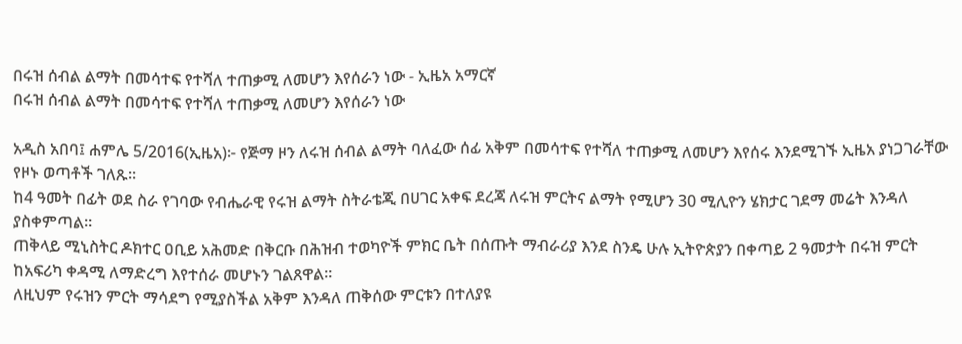በሩዝ ሰብል ልማት በመሳተፍ የተሻለ ተጠቃሚ ለመሆን እየሰራን ነው - ኢዜአ አማርኛ
በሩዝ ሰብል ልማት በመሳተፍ የተሻለ ተጠቃሚ ለመሆን እየሰራን ነው

አዲስ አበባ፤ ሐምሌ 5/2016(ኢዜአ)፦ የጅማ ዞን ለሩዝ ሰብል ልማት ባለፈው ሰፊ አቅም በመሳተፍ የተሻለ ተጠቃሚ ለመሆን እየሰሩ እንደሚገኙ ኢዜአ ያነጋገራቸው የዞኑ ወጣቶች ገለጹ፡፡
ከ4 ዓመት በፊት ወደ ስራ የገባው የብሔራዊ የሩዝ ልማት ስትራቴጂ በሀገር አቀፍ ደረጃ ለሩዝ ምርትና ልማት የሚሆን 30 ሚሊዮን ሄክታር ገደማ መሬት እንዳለ ያስቀምጣል።
ጠቅላይ ሚኒስትር ዶክተር ዐቢይ አሕመድ በቅርቡ በሕዝብ ተወካዮች ምክር ቤት በሰጡት ማብራሪያ እንደ ስንዴ ሁሉ ኢትዮጵያን በቀጣይ 2 ዓመታት በሩዝ ምርት ከአፍሪካ ቀዳሚ ለማድረግ እየተሰራ መሆኑን ገልጸዋል።
ለዚህም የሩዝን ምርት ማሳደግ የሚያስችል አቅም እንዳለ ጠቅሰው ምርቱን በተለያዩ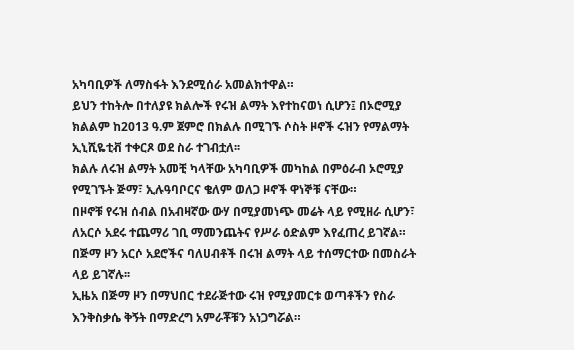አካባቢዎች ለማስፋት እንደሚሰራ አመልክተዋል።
ይህን ተከትሎ በተለያዩ ክልሎች የሩዝ ልማት እየተከናወነ ሲሆን፤ በኦሮሚያ ክልልም ከ2013 ዓ.ም ጀምሮ በክልሉ በሚገኙ ሶስት ዞኖች ሩዝን የማልማት ኢኒሺዬቲቭ ተቀርጾ ወደ ስራ ተገብቷለ፡፡
ክልሉ ለሩዝ ልማት አመቺ ካላቸው አካባቢዎች መካከል በምዕራብ ኦሮሚያ የሚገኙት ጅማ፣ ኢሉዓባቦርና ቄለም ወለጋ ዞኖች ዋነኞቹ ናቸው።
በዞኖቹ የሩዝ ሰብል በአብዛኛው ውሃ በሚያመነጭ መሬት ላይ የሚዘራ ሲሆን፣ ለአርሶ አደሩ ተጨማሪ ገቢ ማመንጨትና የሥራ ዕድልም እየፈጠረ ይገኛል።
በጅማ ዞን አርሶ አደሮችና ባለሀብቶች በሩዝ ልማት ላይ ተሰማርተው በመስራት ላይ ይገኛሉ፡፡
ኢዜአ በጅማ ዞን በማህበር ተደራጅተው ሩዝ የሚያመርቱ ወጣቶችን የስራ እንቅስቃሴ ቅኝት በማድረግ አምራቾቹን አነጋግሯል።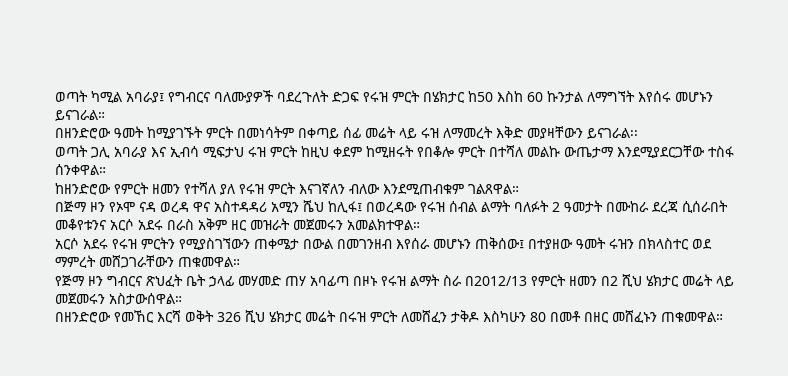ወጣት ካሚል አባራያ፤ የግብርና ባለሙያዎች ባደረጉለት ድጋፍ የሩዝ ምርት በሄክታር ከ50 እስከ 60 ኩንታል ለማግኘት እየሰሩ መሆኑን ይናገራል።
በዘንድሮው ዓመት ከሚያገኙት ምርት በመነሳትም በቀጣይ ሰፊ መሬት ላይ ሩዝ ለማመረት እቅድ መያዛቸውን ይናገራል፡፡
ወጣት ጋሊ አባራያ እና ኢብሳ ሚፍታህ ሩዝ ምርት ከዚህ ቀደም ከሚዘሩት የበቆሎ ምርት በተሻለ መልኩ ውጤታማ እንደሚያደርጋቸው ተስፋ ሰንቀዋል።
ከዘንድሮው የምርት ዘመን የተሻለ ያለ የሩዝ ምርት እናገኛለን ብለው እንደሚጠብቁም ገልጸዋል።
በጅማ ዞን የኦሞ ናዳ ወረዳ ዋና አስተዳዳሪ አሚን ሼህ ከሊፋ፤ በወረዳው የሩዝ ሰብል ልማት ባለፉት 2 ዓመታት በሙከራ ደረጃ ሲሰራበት መቆየቱንና አርሶ አደሩ በራስ አቅም ዘር መዝራት መጀመሩን አመልክተዋል።
አርሶ አደሩ የሩዝ ምርትን የሚያስገኘውን ጠቀሜታ በውል በመገንዘብ እየሰራ መሆኑን ጠቅሰው፤ በተያዘው ዓመት ሩዝን በክላስተር ወደ ማምረት መሸጋገራቸውን ጠቁመዋል።
የጅማ ዞን ግብርና ጽህፈት ቤት ኃላፊ መሃመድ ጠሃ አባፊጣ በዞኑ የሩዝ ልማት ስራ በ2012/13 የምርት ዘመን በ2 ሺህ ሄክታር መሬት ላይ መጀመሩን አስታውሰዋል።
በዘንድሮው የመኸር እርሻ ወቅት 326 ሺህ ሄክታር መሬት በሩዝ ምርት ለመሸፈን ታቅዶ እስካሁን 80 በመቶ በዘር መሸፈኑን ጠቁመዋል።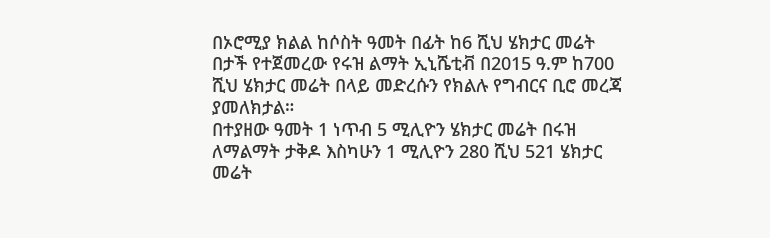በኦሮሚያ ክልል ከሶስት ዓመት በፊት ከ6 ሺህ ሄክታር መሬት በታች የተጀመረው የሩዝ ልማት ኢኒሼቲቭ በ2015 ዓ.ም ከ700 ሺህ ሄክታር መሬት በላይ መድረሱን የክልሉ የግብርና ቢሮ መረጃ ያመለክታል።
በተያዘው ዓመት 1 ነጥብ 5 ሚሊዮን ሄክታር መሬት በሩዝ ለማልማት ታቅዶ እስካሁን 1 ሚሊዮን 280 ሺህ 521 ሄክታር መሬት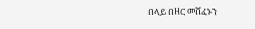በላይ በዘር መሸፈኑን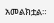አመልክቷል።